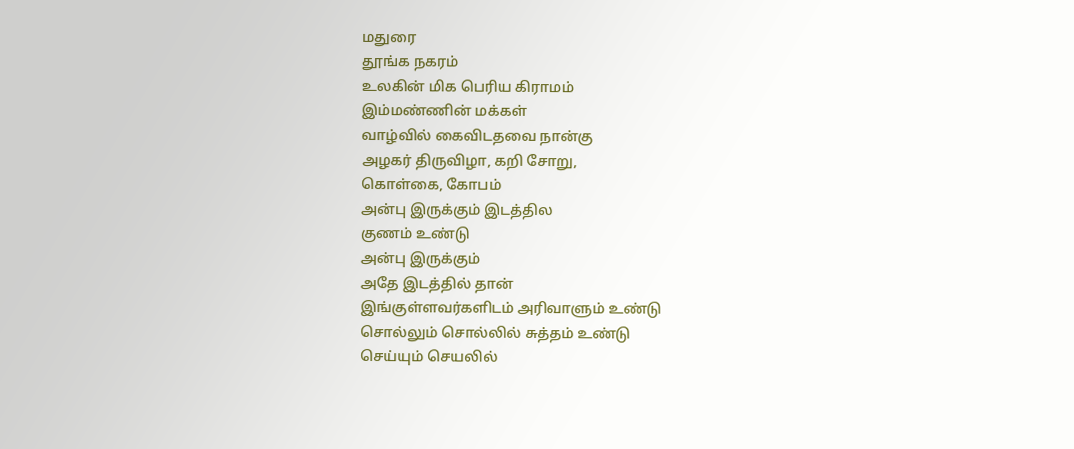மதுரை
தூங்க நகரம்
உலகின் மிக பெரிய கிராமம்
இம்மண்ணின் மக்கள்
வாழ்வில் கைவிடதவை நான்கு
அழகர் திருவிழா, கறி சோறு,
கொள்கை, கோபம்
அன்பு இருக்கும் இடத்தில
குணம் உண்டு
அன்பு இருக்கும்
அதே இடத்தில் தான்
இங்குள்ளவர்களிடம் அரிவாளும் உண்டு
சொல்லும் சொல்லில் சுத்தம் உண்டு
செய்யும் செயலில்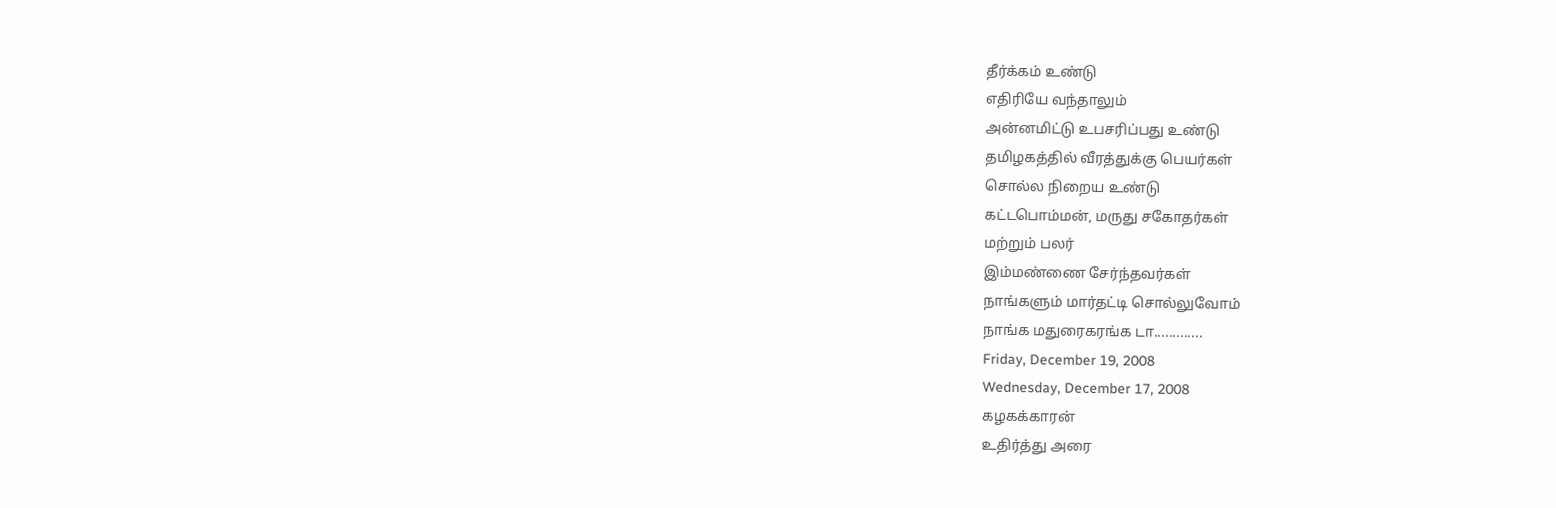தீர்க்கம் உண்டு
எதிரியே வந்தாலும்
அன்னமிட்டு உபசரிப்பது உண்டு
தமிழகத்தில் வீரத்துக்கு பெயர்கள்
சொல்ல நிறைய உண்டு
கட்டபொம்மன், மருது சகோதர்கள்
மற்றும் பலர்
இம்மண்ணை சேர்ந்தவர்கள்
நாங்களும் மார்தட்டி சொல்லுவோம்
நாங்க மதுரைகரங்க டா.............
Friday, December 19, 2008
Wednesday, December 17, 2008
கழகக்காரன்
உதிர்த்து அரை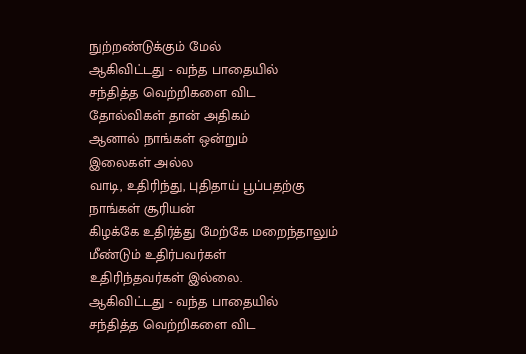நுற்றண்டுக்கும் மேல்
ஆகிவிட்டது - வந்த பாதையில்
சந்தித்த வெற்றிகளை விட
தோல்விகள் தான் அதிகம்
ஆனால் நாங்கள் ஒன்றும்
இலைகள் அல்ல
வாடி, உதிரிந்து, புதிதாய் பூப்பதற்கு
நாங்கள் சூரியன்
கிழக்கே உதிர்த்து மேற்கே மறைந்தாலும்
மீண்டும் உதிர்பவர்கள்
உதிரிந்தவர்கள் இல்லை.
ஆகிவிட்டது - வந்த பாதையில்
சந்தித்த வெற்றிகளை விட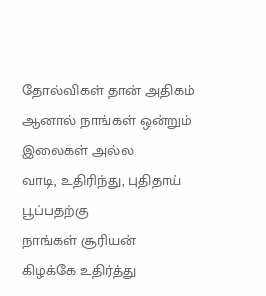தோல்விகள் தான் அதிகம்
ஆனால் நாங்கள் ஒன்றும்
இலைகள் அல்ல
வாடி, உதிரிந்து, புதிதாய் பூப்பதற்கு
நாங்கள் சூரியன்
கிழக்கே உதிர்த்து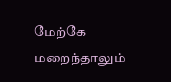மேற்கே மறைந்தாலும்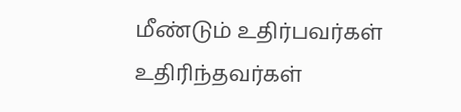மீண்டும் உதிர்பவர்கள்
உதிரிந்தவர்கள்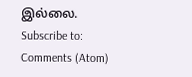இல்லை.
Subscribe to:
Comments (Atom)